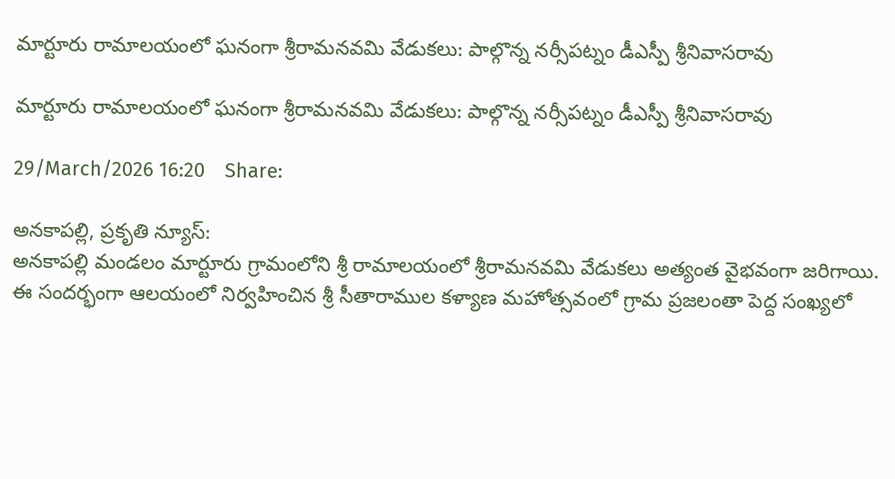మార్టూరు రామాలయంలో ఘనంగా శ్రీరామనవమి వేడుకలు: పాల్గొన్న నర్సీపట్నం డీఎస్పీ శ్రీనివాసరావు

మార్టూరు రామాలయంలో ఘనంగా శ్రీరామనవమి వేడుకలు: పాల్గొన్న నర్సీపట్నం డీఎస్పీ శ్రీనివాసరావు

29/March/2026 16:20    Share:

అనకాపల్లి, ప్రకృతి న్యూస్:
అనకాపల్లి మండలం మార్టూరు గ్రామంలోని శ్రీ రామాలయంలో శ్రీరామనవమి వేడుకలు అత్యంత వైభవంగా జరిగాయి. ఈ సందర్భంగా ఆలయంలో నిర్వహించిన శ్రీ సీతారాముల కళ్యాణ మహోత్సవంలో గ్రామ ప్రజలంతా పెద్ద సంఖ్యలో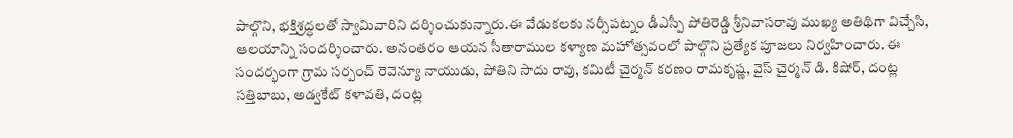పాల్గొని, భక్తిశ్రద్ధలతో స్వామివారిని దర్శించుకున్నారు.ఈ వేడుకలకు నర్సీపట్నం డీఎస్పీ పోతిరెడ్డి శ్రీనివాసరావు ముఖ్య అతిథిగా విచ్చేసి, ఆలయాన్ని సందర్శించారు. అనంతరం ఆయన సీతారాముల కళ్యాణ మహోత్సవంలో పాల్గొని ప్రత్యేక పూజలు నిర్వహించారు. ఈ సందర్భంగా గ్రామ సర్పంచ్ రెవెన్యూ నాయుడు, పోతిని సాదు రావు, కమిటీ చైర్మన్ కరణం రామకృష్ణ, వైస్ చైర్మన్ డి. కిషోర్, దంట్ల సత్తిబాబు, అడ్వకేట్ కళావతి, దంట్ల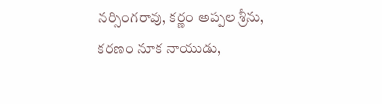నర్సింగరావు, కర్ణం అప్పల శ్రీను, కరణం నూక నాయుడు,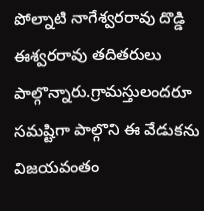పోల్నాటి నాగేశ్వరరావు దొడ్డి ఈశ్వరరావు తదితరులు పాల్గొన్నారు.గ్రామస్తులందరూ సమష్టిగా పాల్గొని ఈ వేడుకను విజయవంతం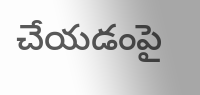చేయడంపై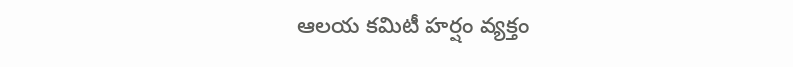ఆలయ కమిటీ హర్షం వ్యక్తం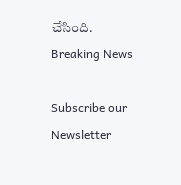చేసింది.
Breaking News

Subscribe our Newsletter